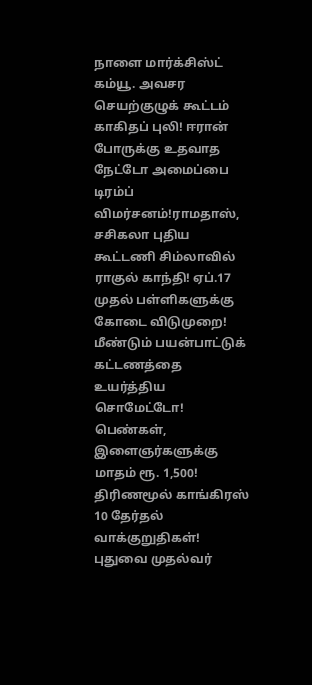நாளை மார்க்சிஸ்ட் கம்யூ. அவசர செயற்குழுக் கூட்டம் காகிதப் புலி! ஈரான் போருக்கு உதவாத நேட்டோ அமைப்பை டிரம்ப் விமர்சனம்!ராமதாஸ், சசிகலா புதிய கூட்டணி சிம்லாவில் ராகுல் காந்தி! ஏப்.17 முதல் பள்ளிகளுக்கு கோடை விடுமுறை! மீண்டும் பயன்பாட்டுக் கட்டணத்தை உயர்த்திய சொமேட்டோ! பெண்கள், இளைஞர்களுக்கு மாதம் ரூ. 1,500! திரிணமூல் காங்கிரஸ் 10 தேர்தல் வாக்குறுதிகள்! புதுவை முதல்வர்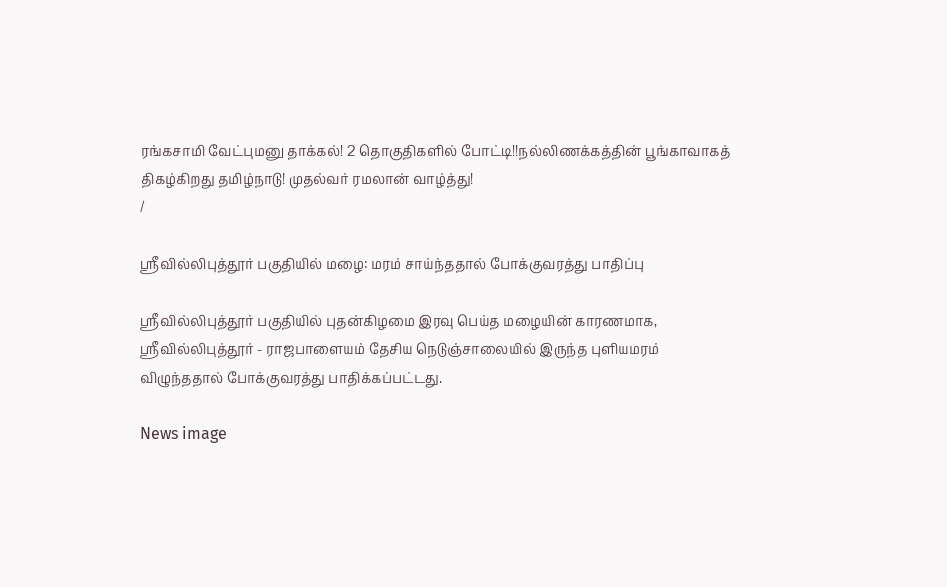ரங்கசாமி வேட்புமனு தாக்கல்! 2 தொகுதிகளில் போட்டி!!நல்லிணக்கத்தின் பூங்காவாகத் திகழ்கிறது தமிழ்நாடு! முதல்வர் ரமலான் வாழ்த்து!
/

ஸ்ரீவில்லிபுத்தூர் பகுதியில் மழை: மரம் சாய்ந்ததால் போக்குவரத்து பாதிப்பு

ஸ்ரீவில்லிபுத்தூர் பகுதியில் புதன்கிழமை இரவு பெய்த மழையின் காரணமாக, ஸ்ரீவில்லிபுத்தூர் - ராஜபாளையம் தேசிய நெடுஞ்சாலையில் இருந்த புளியமரம் விழுந்ததால் போக்குவரத்து பாதிக்கப்பட்டது.

News image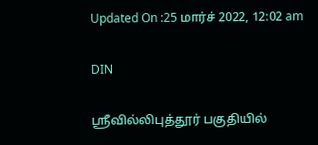Updated On :25 மார்ச் 2022, 12:02 am

DIN

ஸ்ரீவில்லிபுத்தூர் பகுதியில்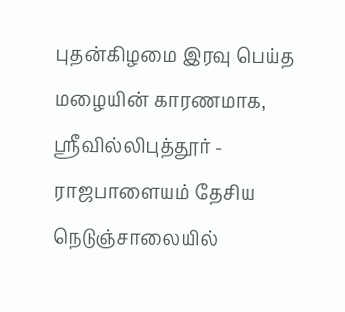புதன்கிழமை இரவு பெய்த மழையின் காரணமாக, ஸ்ரீவில்லிபுத்தூர் - ராஜபாளையம் தேசிய நெடுஞ்சாலையில்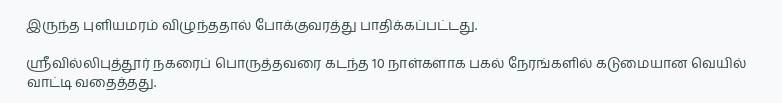இருந்த புளியமரம் விழுந்ததால் போக்குவரத்து பாதிக்கப்பட்டது.

ஸ்ரீவில்லிபுத்தூர் நகரைப் பொருத்தவரை கடந்த 10 நாள்களாக பகல் நேரங்களில் கடுமையான வெயில் வாட்டி வதைத்தது.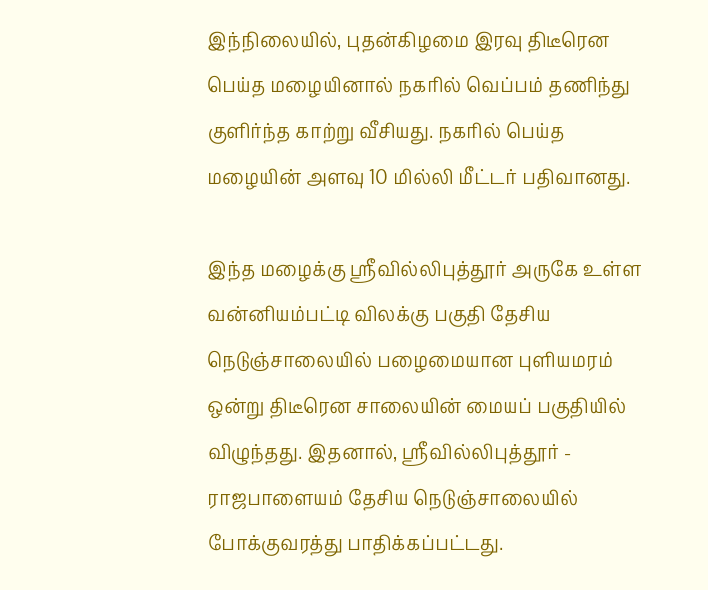இந்நிலையில், புதன்கிழமை இரவு திடீரென பெய்த மழையினால் நகரில் வெப்பம் தணிந்து குளிர்ந்த காற்று வீசியது. நகரில் பெய்த மழையின் அளவு 10 மில்லி மீட்டர் பதிவானது.

இந்த மழைக்கு ஸ்ரீவில்லிபுத்தூர் அருகே உள்ள வன்னியம்பட்டி விலக்கு பகுதி தேசிய நெடுஞ்சாலையில் பழைமையான புளியமரம் ஒன்று திடீரென சாலையின் மையப் பகுதியில் விழுந்தது. இதனால், ஸ்ரீவில்லிபுத்தூர் - ராஜபாளையம் தேசிய நெடுஞ்சாலையில் போக்குவரத்து பாதிக்கப்பட்டது.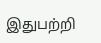இதுபற்றி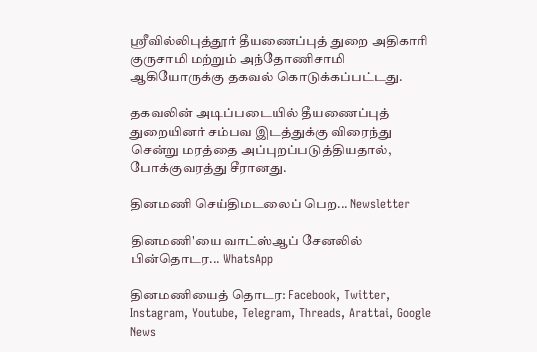ஸ்ரீவில்லிபுத்தூர் தீயணைப்புத் துறை அதிகாரி குருசாமி மற்றும் அந்தோணிசாமி ஆகியோருக்கு தகவல் கொடுக்கப்பட்டது.

தகவலின் அடிப்படையில் தீயணைப்புத் துறையினர் சம்பவ இடத்துக்கு விரைந்து சென்று மரத்தை அப்புறப்படுத்தியதால், போக்குவரத்து சீரானது.

தினமணி செய்திமடலைப் பெற... Newsletter

தினமணி'யை வாட்ஸ்ஆப் சேனலில் பின்தொடர... WhatsApp

தினமணியைத் தொடர: Facebook, Twitter, Instagram, Youtube, Telegram, Threads, Arattai, Google News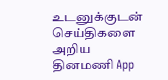உடனுக்குடன் செய்திகளை அறிய தினமணி App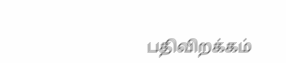பதிவிறக்கம்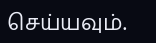செய்யவும்.